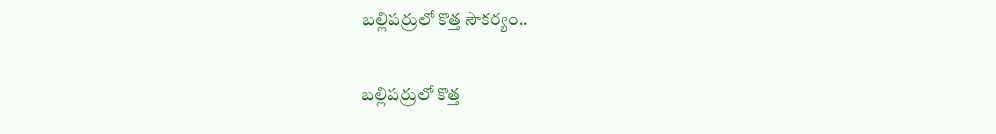బల్లిపర్రులో కొత్త సౌకర్యం..

బల్లిపర్రులో కొత్త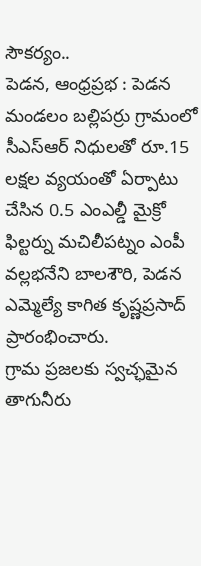సౌకర్యం..
పెడన, ఆంధ్రప్రభ : పెడన మండలం బల్లిపర్రు గ్రామంలో సీఎస్ఆర్ నిధులతో రూ.15 లక్షల వ్యయంతో ఏర్పాటు చేసిన 0.5 ఎంఎల్డీ మైక్రో ఫిల్టర్ను మచిలీపట్నం ఎంపీ వల్లభనేని బాలశౌరి, పెడన ఎమ్మెల్యే కాగిత కృష్ణప్రసాద్ ప్రారంభించారు.
గ్రామ ప్రజలకు స్వచ్ఛమైన తాగునీరు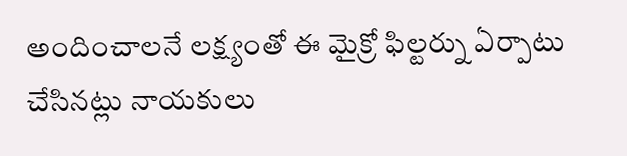అందించాలనే లక్ష్యంతో ఈ మైక్రో ఫిల్టర్ను ఏర్పాటు చేసినట్లు నాయకులు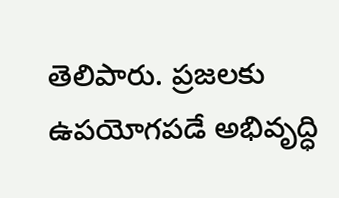తెలిపారు. ప్రజలకు ఉపయోగపడే అభివృద్ధి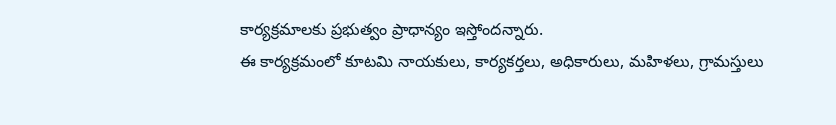కార్యక్రమాలకు ప్రభుత్వం ప్రాధాన్యం ఇస్తోందన్నారు.
ఈ కార్యక్రమంలో కూటమి నాయకులు, కార్యకర్తలు, అధికారులు, మహిళలు, గ్రామస్తులు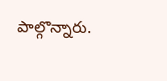పాల్గొన్నారు.